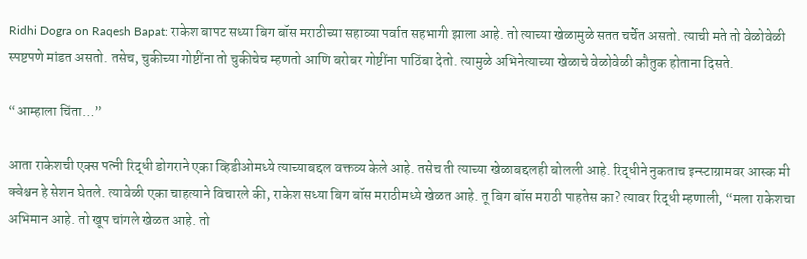Ridhi Dogra on Raqesh Bapat: राकेश बापट सध्या बिग बॉस मराठीच्या सहाव्या पर्वात सहभागी झाला आहे. तो त्याच्या खेळामुळे सतत चर्चेत असतो. त्याची मते तो वेळोवेळी स्पष्टपणे मांडत असतो. तसेच, चुकीच्या गोष्टींना तो चुकीचेच म्हणतो आणि बरोबर गोष्टींना पाठिंबा देतो. त्यामुळे अभिनेत्याच्या खेळाचे वेळोवेळी कौतुक होताना दिसते.

“आम्हाला चिंता…”

आता राकेशची एक्स पत्नी रिद्धी डोगराने एका व्हिडीओमध्ये त्याच्याबद्दल वक्तव्य केले आहे. तसेच ती त्याच्या खेळाबद्दलही बोलली आहे. रिद्धीने नुकताच इन्स्टाग्रामवर आस्क मी क्वेश्चन हे सेशन घेतले. त्यावेळी एका चाहत्याने विचारले की, राकेश सध्या बिग बॉस मराठीमध्ये खेळत आहे. तू बिग बॉस मराठी पाहतेस का? त्यावर रिद्धी म्हणाली, “मला राकेशचा अभिमान आहे. तो खूप चांगले खेळत आहे. तो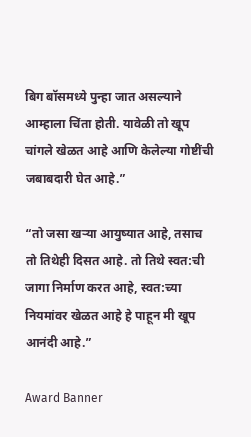बिग बॉसमध्ये पुन्हा जात असल्याने आम्हाला चिंता होती. यावेळी तो खूप चांगले खेळत आहे आणि केलेल्या गोष्टींची जबाबदारी घेत आहे.”

“तो जसा खऱ्या आयुष्यात आहे, तसाच तो तिथेही दिसत आहे. तो तिथे स्वत:ची जागा निर्माण करत आहे, स्वत:च्या नियमांवर खेळत आहे हे पाहून मी खूप आनंदी आहे.”

Award Banner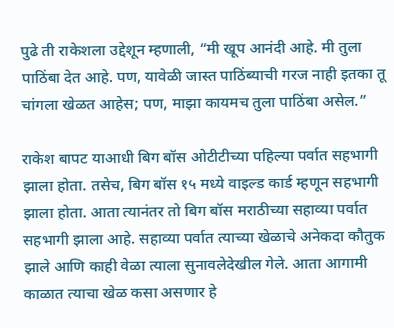पुढे ती राकेशला उद्देशून म्हणाली, “मी खूप आनंदी आहे. मी तुला पाठिंबा देत आहे. पण, यावेळी जास्त पाठिंब्याची गरज नाही इतका तू चांगला खेळत आहेस; पण, माझा कायमच तुला पाठिंबा असेल.”

राकेश बापट याआधी बिग बॉस ओटीटीच्या पहिल्या पर्वात सहभागी झाला होता. तसेच, बिग बॉस १५ मध्ये वाइल्ड कार्ड म्हणून सहभागी झाला होता. आता त्यानंतर तो बिग बॉस मराठीच्या सहाव्या पर्वात सहभागी झाला आहे. सहाव्या पर्वात त्याच्या खेळाचे अनेकदा कौतुक झाले आणि काही वेळा त्याला सुनावलेदेखील गेले. आता आगामी काळात त्याचा खेळ कसा असणार हे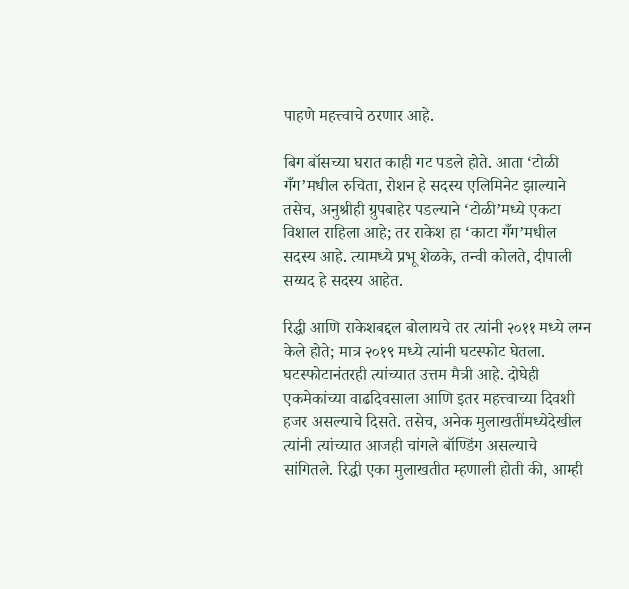पाहणे महत्त्वाचे ठरणार आहे.

बिग बॉसच्या घरात काही गट पडले होते. आता ‘टोळी गँग’मधील रुचिता, रोशन हे सदस्य एलिमिनेट झाल्याने तसेच, अनुश्रीही ग्रुपबाहेर पडल्याने ‘टोळी’मध्ये एकटा विशाल राहिला आहे; तर राकेश हा ‘काटा गँग’मधील सदस्य आहे. त्यामध्ये प्रभू शेळके, तन्वी कोलते, दीपाली सय्यद हे सदस्य आहेत.

रिद्धी आणि राकेशबद्दल बोलायचे तर त्यांनी २०११ मध्ये लग्न केले होते; मात्र २०१९ मध्ये त्यांनी घटस्फोट घेतला. घटस्फोटानंतरही त्यांच्यात उत्तम मैत्री आहे. दोघेही एकमेकांच्या वाढदिवसाला आणि इतर महत्त्वाच्या दिवशी हजर असल्याचे दिसते. तसेच, अनेक मुलाखतींमध्येदेखील त्यांनी त्यांच्यात आजही चांगले बॉण्डिंग असल्याचे सांगितले. रिद्धी एका मुलाखतीत म्हणाली होती की, आम्ही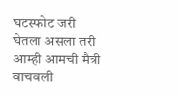घटस्फोट जरी घेतला असला तरी आम्ही आमची मैत्री वाचवली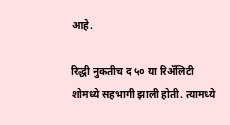आहे.

रिद्धी नुकतीच द ५० या रिॲलिटी शोमध्ये सहभागी झाली होती. त्यामध्ये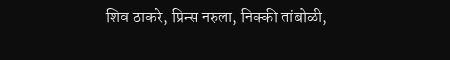शिव ठाकरे, प्रिन्स नरुला, निक्की तांबोळी,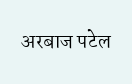अरबाज पटेल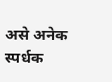असे अनेक स्पर्धक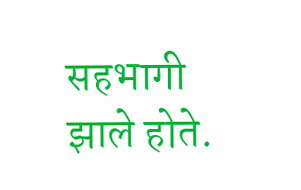सहभागी झाले होते.